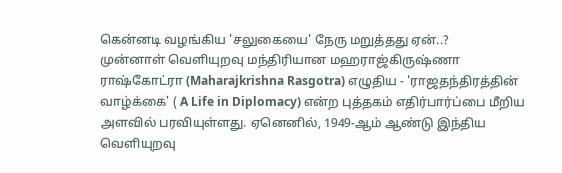கென்னடி வழங்கிய 'சலுகையை' நேரு மறுத்தது ஏன்..?
முன்னாள் வெளியுறவு மந்திரியான மஹராஜ்கிருஷ்ணா ராஷ்கோட்ரா (Maharajkrishna Rasgotra) எழுதிய - 'ராஜதந்திரத்தின் வாழ்க்கை' ( A Life in Diplomacy) என்ற புத்தகம் எதிர்பார்ப்பை மீறிய அளவில் பரவியுள்ளது. ஏனெனில், 1949-ஆம் ஆண்டு இந்திய வெளியுறவு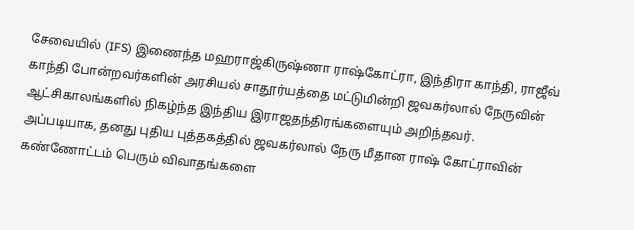சேவையில் (IFS) இணைந்த மஹராஜ்கிருஷ்ணா ராஷ்கோட்ரா, இந்திரா காந்தி, ராஜீவ் காந்தி போன்றவர்களின் அரசியல் சாதூர்யத்தை மட்டுமின்றி ஜவகர்லால் நேருவின் ஆட்சிகாலங்களில் நிகழ்ந்த இந்திய இராஜதந்திரங்களையும் அறிந்தவர்.
அப்படியாக, தனது புதிய புத்தகத்தில் ஜவகர்லால் நேரு மீதான ராஷ் கோட்ராவின் கண்ணோட்டம் பெரும் விவாதங்களை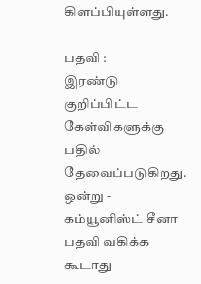கிளப்பியுள்ளது.

பதவி :
இரண்டு குறிப்பிட்ட கேள்விகளுக்கு பதில் தேவைப்படுகிறது. ஒன்று - கம்யூனிஸ்ட் சீனா பதவி வகிக்க கூடாது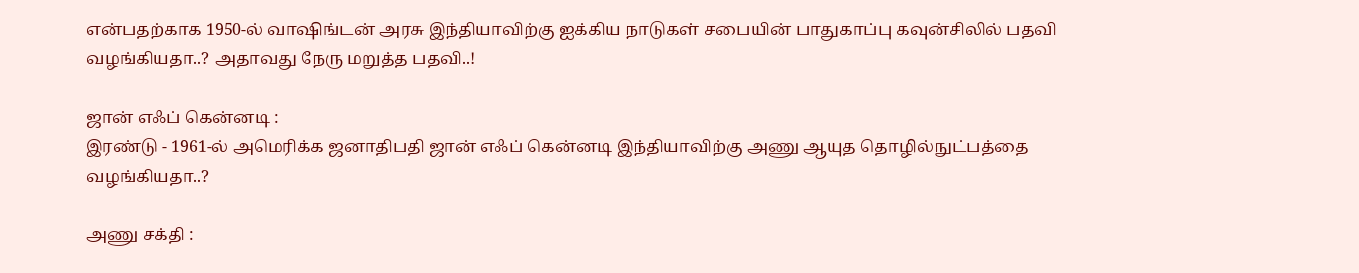என்பதற்காக 1950-ல் வாஷிங்டன் அரசு இந்தியாவிற்கு ஐக்கிய நாடுகள் சபையின் பாதுகாப்பு கவுன்சிலில் பதவி வழங்கியதா..? அதாவது நேரு மறுத்த பதவி..!

ஜான் எஃப் கென்னடி :
இரண்டு - 1961-ல் அமெரிக்க ஜனாதிபதி ஜான் எஃப் கென்னடி இந்தியாவிற்கு அணு ஆயுத தொழில்நுட்பத்தை வழங்கியதா..?

அணு சக்தி :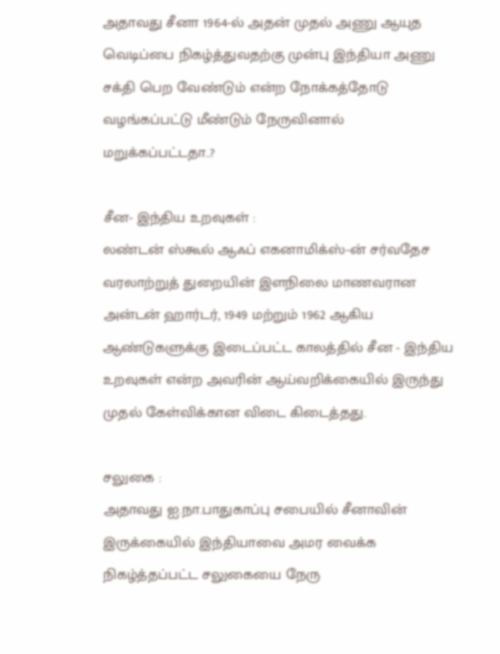அதாவது சீனா 1964-ல் அதன் முதல் அணு ஆயுத வெடிப்பை நிகழ்த்துவதற்கு முன்பு இந்தியா அணு சக்தி பெற வேண்டும் என்ற நோக்கத்தோடு வழங்கப்பட்டு மீண்டும் நேருவினால் மறுக்கப்பட்டதா..?

சீன- இந்திய உறவுகள் :
லண்டன் ஸ்கூல் ஆஃப் எகனாமிக்ஸ்-ன் சர்வதேச வரலாற்றுத் துறையின் இளநிலை மாணவரான அன்டன் ஹார்டர், 1949 மற்றும் 1962 ஆகிய ஆண்டுகளுக்கு இடைப்பட்ட காலத்தில் சீன - இந்திய உறவுகள் என்ற அவரின் ஆய்வறிக்கையில் இருந்து முதல் கேள்விக்கான விடை கிடைத்தது.

சலுகை :
அதாவது ஐ.நா.பாதுகாப்பு சபையில் சீனாவின் இருக்கையில் இந்தியாவை அமர வைக்க நிகழ்த்தப்பட்ட சலுகையை நேரு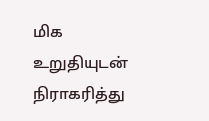மிக உறுதியுடன் நிராகரித்து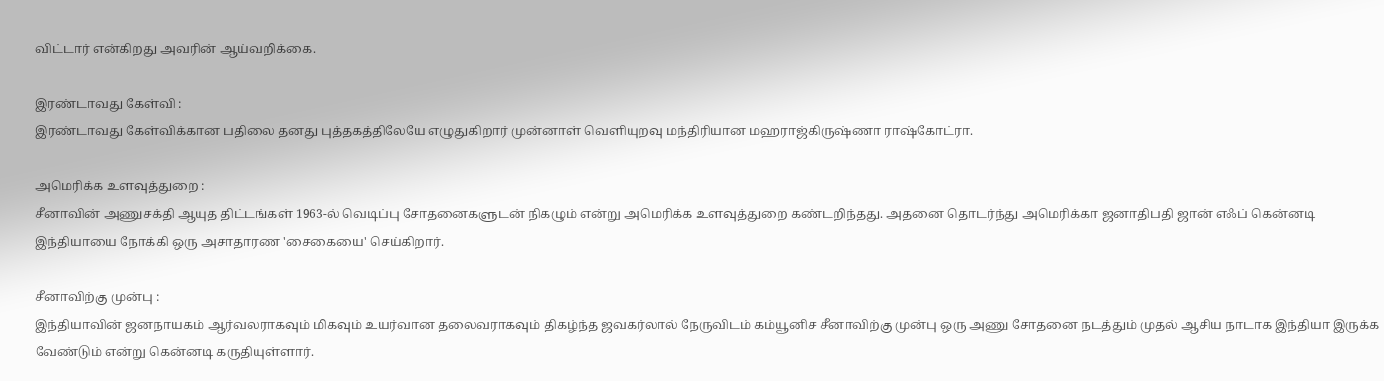விட்டார் என்கிறது அவரின் ஆய்வறிக்கை.

இரண்டாவது கேள்வி :
இரண்டாவது கேள்விக்கான பதிலை தனது புத்தகத்திலேயே எழுதுகிறார் முன்னாள் வெளியுறவு மந்திரியான மஹராஜ்கிருஷ்ணா ராஷ்கோட்ரா.

அமெரிக்க உளவுத்துறை :
சீனாவின் அணுசக்தி ஆயுத திட்டங்கள் 1963-ல் வெடிப்பு சோதனைகளுடன் நிகழும் என்று அமெரிக்க உளவுத்துறை கண்டறிந்தது. அதனை தொடர்ந்து அமெரிக்கா ஜனாதிபதி ஜான் எஃப் கென்னடி இந்தியாயை நோக்கி ஒரு அசாதாரண 'சைகையை' செய்கிறார்.

சீனாவிற்கு முன்பு :
இந்தியாவின் ஜனநாயகம் ஆர்வலராகவும் மிகவும் உயர்வான தலைவராகவும் திகழ்ந்த ஜவகர்லால் நேருவிடம் கம்யூனிச சீனாவிற்கு முன்பு ஒரு அணு சோதனை நடத்தும் முதல் ஆசிய நாடாக இந்தியா இருக்க வேண்டும் என்று கென்னடி கருதியுள்ளார்.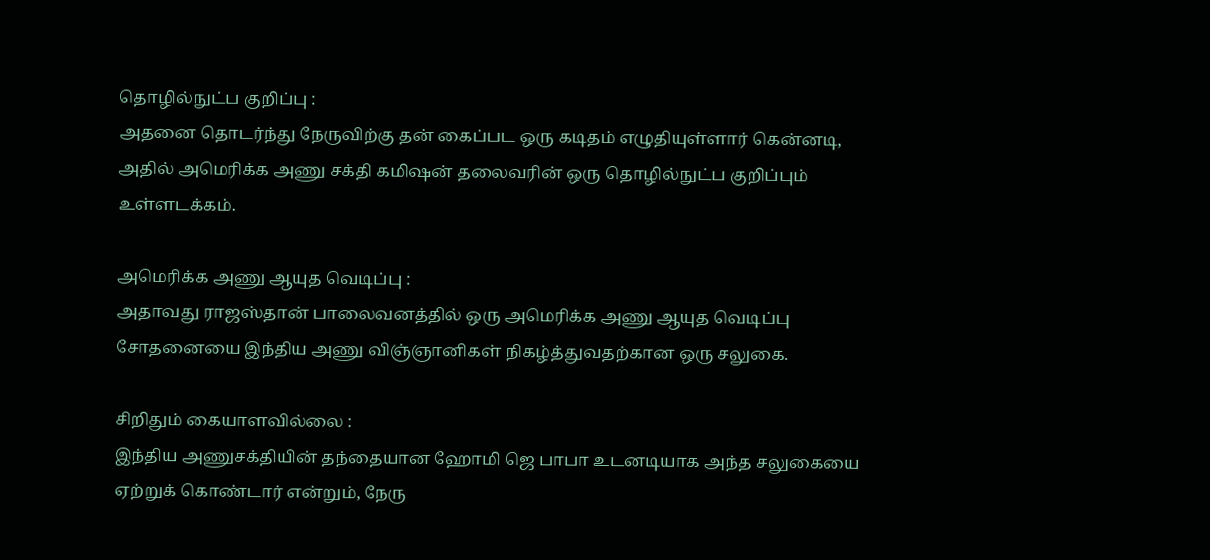தொழில்நுட்ப குறிப்பு :
அதனை தொடர்ந்து நேருவிற்கு தன் கைப்பட ஒரு கடிதம் எழுதியுள்ளார் கென்னடி, அதில் அமெரிக்க அணு சக்தி கமிஷன் தலைவரின் ஒரு தொழில்நுட்ப குறிப்பும் உள்ளடக்கம்.

அமெரிக்க அணு ஆயுத வெடிப்பு :
அதாவது ராஜஸ்தான் பாலைவனத்தில் ஒரு அமெரிக்க அணு ஆயுத வெடிப்பு சோதனையை இந்திய அணு விஞ்ஞானிகள் நிகழ்த்துவதற்கான ஒரு சலுகை.

சிறிதும் கையாளவில்லை :
இந்திய அணுசக்தியின் தந்தையான ஹோமி ஜெ பாபா உடனடியாக அந்த சலுகையை ஏற்றுக் கொண்டார் என்றும், நேரு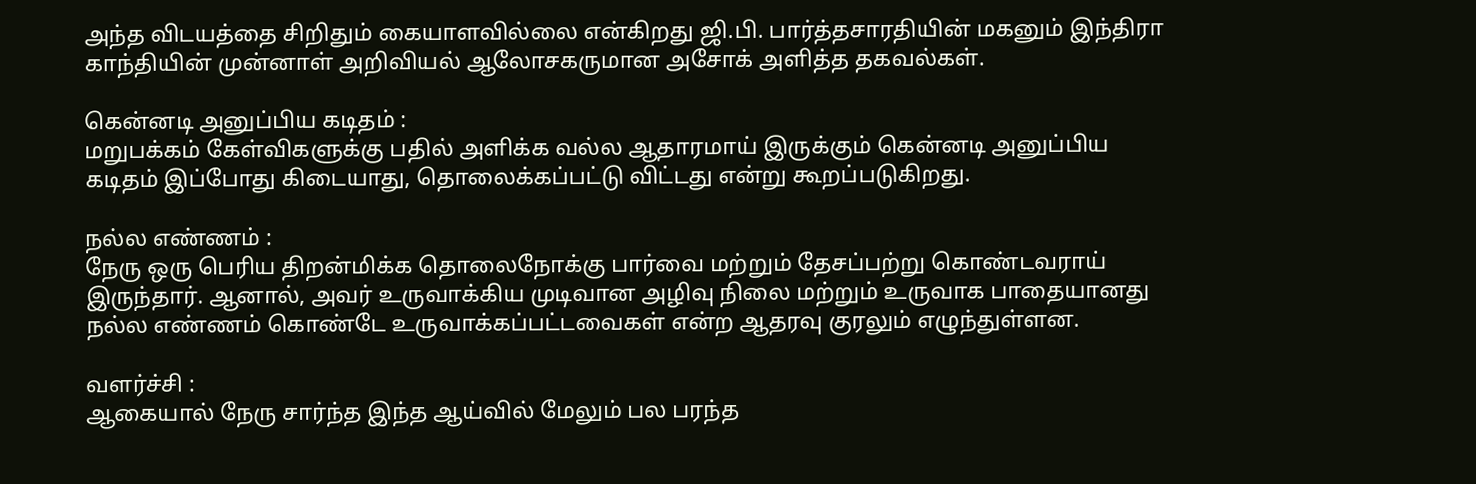அந்த விடயத்தை சிறிதும் கையாளவில்லை என்கிறது ஜி.பி. பார்த்தசாரதியின் மகனும் இந்திரா காந்தியின் முன்னாள் அறிவியல் ஆலோசகருமான அசோக் அளித்த தகவல்கள்.

கென்னடி அனுப்பிய கடிதம் :
மறுபக்கம் கேள்விகளுக்கு பதில் அளிக்க வல்ல ஆதாரமாய் இருக்கும் கென்னடி அனுப்பிய கடிதம் இப்போது கிடையாது, தொலைக்கப்பட்டு விட்டது என்று கூறப்படுகிறது.

நல்ல எண்ணம் :
நேரு ஒரு பெரிய திறன்மிக்க தொலைநோக்கு பார்வை மற்றும் தேசப்பற்று கொண்டவராய் இருந்தார். ஆனால், அவர் உருவாக்கிய முடிவான அழிவு நிலை மற்றும் உருவாக பாதையானது நல்ல எண்ணம் கொண்டே உருவாக்கப்பட்டவைகள் என்ற ஆதரவு குரலும் எழுந்துள்ளன.

வளர்ச்சி :
ஆகையால் நேரு சார்ந்த இந்த ஆய்வில் மேலும் பல பரந்த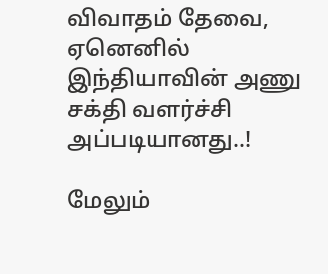விவாதம் தேவை, ஏனெனில் இந்தியாவின் அணு சக்தி வளர்ச்சி அப்படியானது..!

மேலும்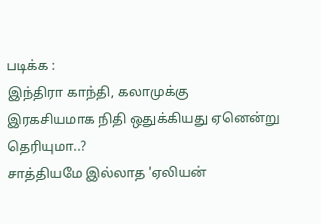படிக்க :
இந்திரா காந்தி, கலாமுக்கு இரகசியமாக நிதி ஒதுக்கியது ஏனென்று தெரியுமா..?
சாத்தியமே இல்லாத 'ஏலியன்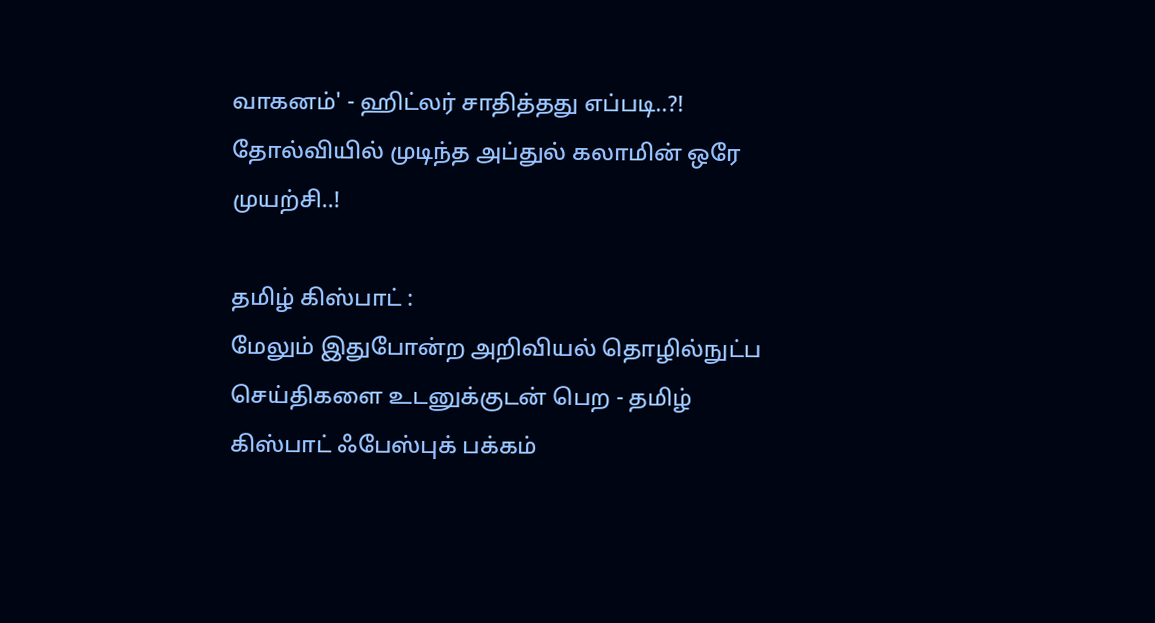வாகனம்' - ஹிட்லர் சாதித்தது எப்படி..?!
தோல்வியில் முடிந்த அப்துல் கலாமின் ஒரே முயற்சி..!

தமிழ் கிஸ்பாட் :
மேலும் இதுபோன்ற அறிவியல் தொழில்நுட்ப செய்திகளை உடனுக்குடன் பெற - தமிழ் கிஸ்பாட் ஃபேஸ்புக் பக்கம்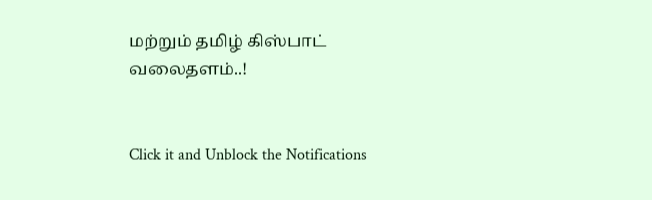மற்றும் தமிழ் கிஸ்பாட் வலைதளம்..!


Click it and Unblock the Notifications